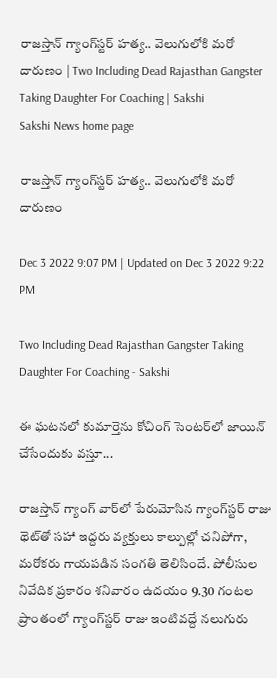రాజస్తాన్‌ గ్యాంగ్‌స్టర్‌ హత్య.. వెలుగులోకి మరో దారుణం | Two Including Dead Rajasthan Gangster Taking Daughter For Coaching | Sakshi
Sakshi News home page

రాజస్తాన్‌ గ్యాంగ్‌స్టర్‌ హత్య.. వెలుగులోకి మరో దారుణం

Dec 3 2022 9:07 PM | Updated on Dec 3 2022 9:22 PM

Two Including Dead Rajasthan Gangster Taking Daughter For Coaching - Sakshi

ఈ ఘటనలో కుమార్తెను కోచింగ్‌ సెంటర్‌లో జాయిన్‌ చేసేందుకు వస్తూ...

రాజస్తాన్‌ గ్యాంగ్‌ వార్‌లో పేరుమోసిన గ్యాంగ్‌స్టర్‌ రాజు థెట్‌తో సహా ఇద్దరు వ్యక్తులు కాల్పుల్లో చనిపోగా, మరోకరు గాయపడిన సంగతి తెలిసిందే. పోలీసుల నివేదిక ప్రకారం శనివారం ఉదయం 9.30 గంటల ప్రాంతంలో గ్యాంగ్‌స్టర్‌ రాజు ఇంటివద్దే నలుగురు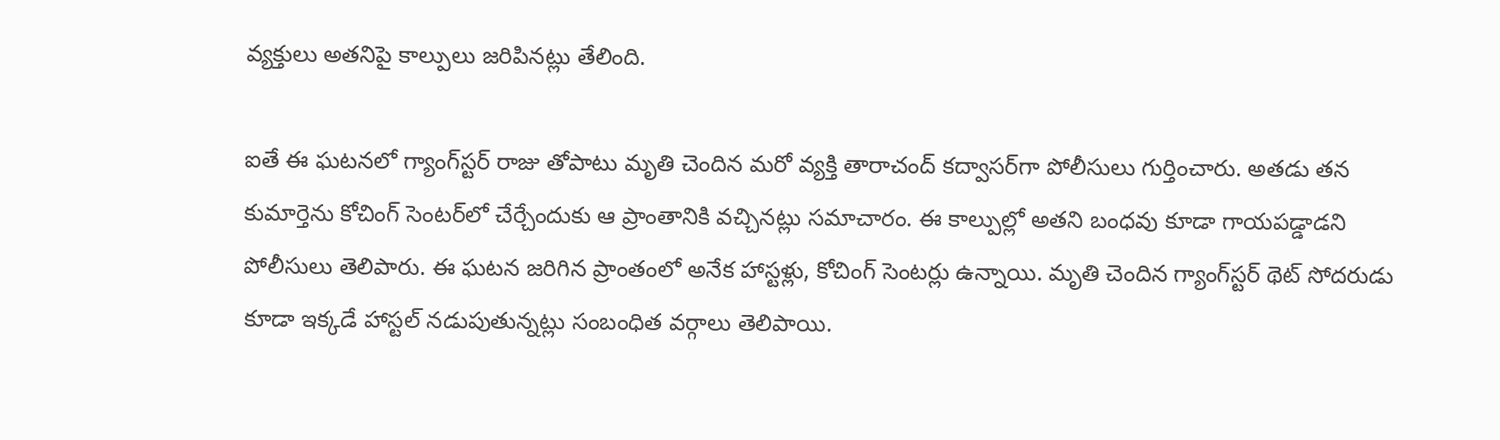వ్యక్తులు అతనిపై కాల్పులు జరిపినట్లు తేలింది.

ఐతే ఈ ఘటనలో గ్యాంగ్‌స్టర్‌ రాజు తోపాటు మృతి చెందిన మరో వ్యక్తి తారాచంద్‌ కద్వాసర్‌గా పోలీసులు గుర్తించారు. అతడు తన కుమార్తెను కోచింగ్‌ సెంటర్‌లో చేర్చేందుకు ఆ ప్రాంతానికి వచ్చినట్లు సమాచారం. ఈ కాల్పుల్లో అతని బంధవు కూడా గాయపడ్డాడని పోలీసులు తెలిపారు. ఈ ఘటన జరిగిన ప్రాంతంలో అనేక హాస్టళ్లు, కోచింగ్‌ సెంటర్లు ఉ‍న్నాయి. మృతి చెందిన గ్యాంగ్‌స్టర్‌ థెట్‌ సోదరుడు కూడా ఇక్కడే హాస్టల్‌ నడుపుతున్నట్లు సంబంధిత వర్గాలు తెలిపాయి.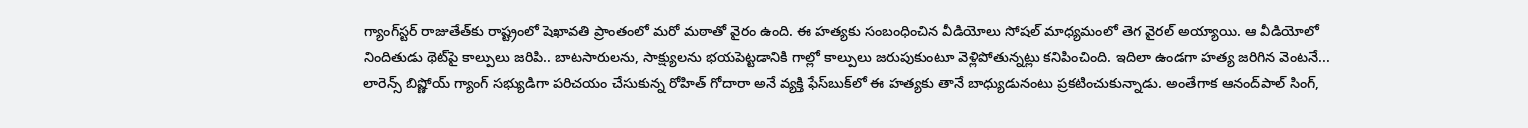గ్యాంగ్‌స్టర్‌ రాజుతేత్‌కు రాష్ట్రంలో షెఖావతి ప్రాంతంలో మరో మఠాతో వైరం ఉంది. ఈ హత్యకు సంబంధించిన వీడియోలు సోషల్‌ మాధ్యమంలో తెగ వైరల్‌ అయ్యాయి. ఆ వీడియోలో నిందితుడు థెట్‌పై కాల్పులు జరిపి.. బాటసారులను, సాక్ష్యులను భయపెట్టడానికి గాల్లో కాల్పులు జరుపుకుంటూ వెళ్లిపోతున్నట్లు కనిపించింది. ఇదిలా ఉండగా హత్య జరిగిన వెంటనే... లారెన్స్ బిష్ణోయ్ గ్యాంగ్ సభ్యుడిగా పరిచయం చేసుకున్న రోహిత్ గోదారా అనే వ్యక్తి ఫేస్‌బుక్‌లో ఈ హత్యకు తానే బాధ్యుడునంటు ప్రకటించుకున్నాడు. అంతేగాక ఆనంద్‌పాల్ సింగ్,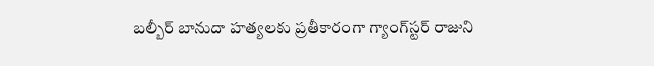బల్బీర్ బానుదా హత్యలకు ప్రతీకారంగా గ్యాంగ్‌స్టర్‌ రాజుని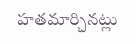హతమార్చినట్లు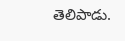తెలిపాడు.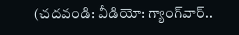(చదవండి: వీడియో: గ్యాంగ్‌వార్‌..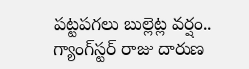పట్టపగలు బుల్లెట్ల వర్షం.. గ్యాంగ్‌స్టర్‌ రాజు దారుణ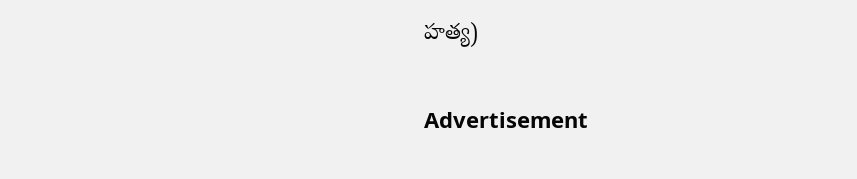హత్య)

Advertisement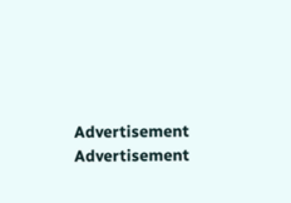Advertisement
Advertisement